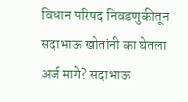विधान परिषद निवडणुकीतून सदाभाऊ खोतांनी का घेतला अर्ज मागे? सदाभाऊ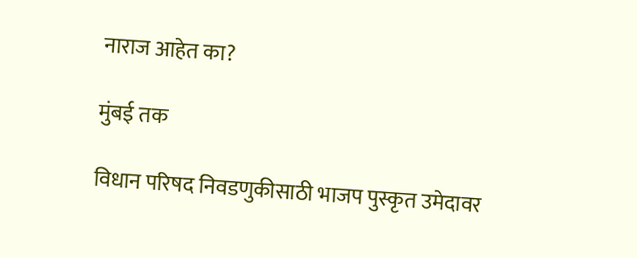नाराज आहेत का?

मुंबई तक

विधान परिषद निवडणुकीसाठी भाजप पुस्कृत उमेदावर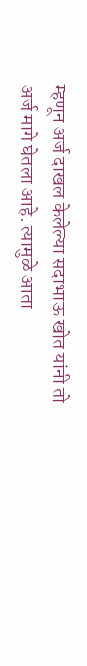म्हणून अर्ज दाखल केलेल्या सदाभाऊ खोत यांनी तो अर्ज मागे घेतला आहे. त्यामुळे आता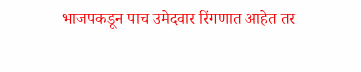भाजपकडून पाच उमेदवार रिंगणात आहेत तर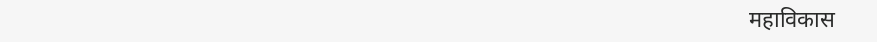महाविकास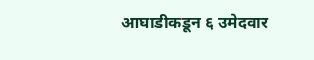आघाडीकडून ६ उमेदवार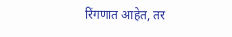रिंगणात आहेत, तर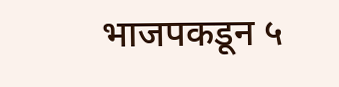भाजपकडून ५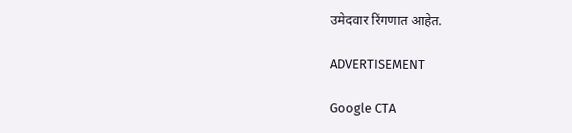उमेदवार रिंगणात आहेत.

ADVERTISEMENT

Google CTA